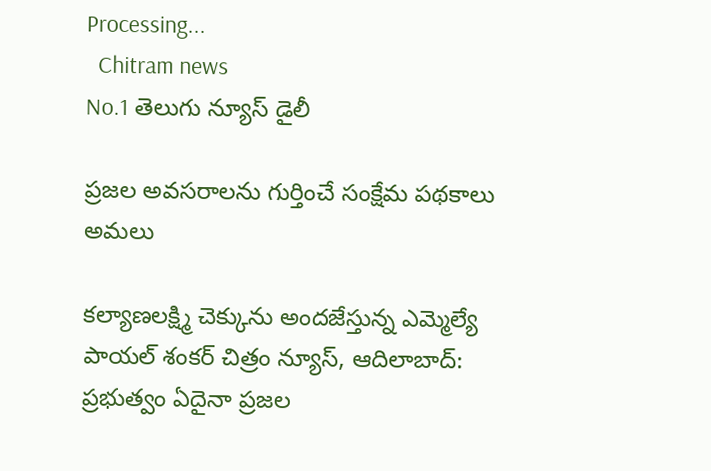Processing...
  Chitram news
No.1 తెలుగు న్యూస్ డైలీ

ప్రజల అవసరాలను గుర్తించే సంక్షేమ పథకాలు అమలు

కల్యాణలక్ష్మి చెక్కును అందజేస్తున్న ఎమ్మెల్యే పాయల్ శంకర్ చిత్రం న్యూస్, ఆదిలాబాద్: ప్రభుత్వం ఏదైనా ప్రజల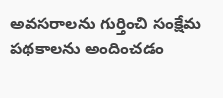అవసరాలను గుర్తించి సంక్షేమ పథకాలను అందించడం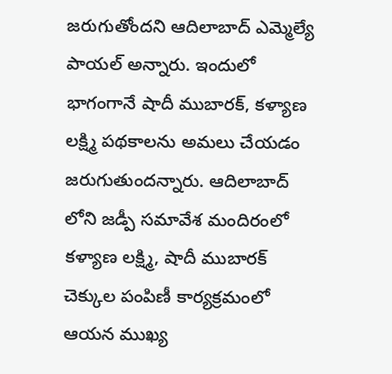జరుగుతోందని ఆదిలాబాద్ ఎమ్మెల్యే పాయల్ అన్నారు. ఇందులో భాగంగానే షాదీ ముబారక్, కళ్యాణ లక్ష్మి పథకాలను అమలు చేయడం జరుగుతుందన్నారు. ఆదిలాబాద్ లోని జడ్పీ సమావేశ మందిరంలో కళ్యాణ లక్ష్మి, షాదీ ముబారక్ చెక్కుల పంపిణీ కార్యక్రమంలో ఆయన ముఖ్య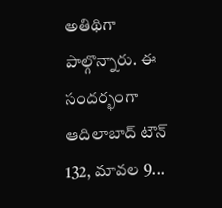అతిథిగా పాల్గొన్నారు. ఈ సందర్భంగా ఆదిలాబాద్ టౌన్ 132, మావల 9...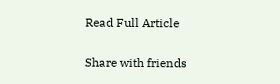Read Full Article

Share with friends